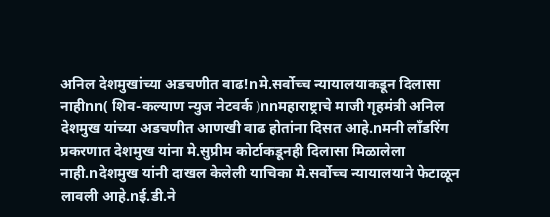अनिल देशमुखांच्या अडचणीत वाढ!nमे.सर्वोच्च न्यायालयाकडून दिलासा नाहीnn( शिव-कल्याण न्युज नेटवर्क )nnमहाराष्ट्राचे माजी गृहमंत्री अनिल देशमुख यांच्या अडचणीत आणखी वाढ होतांना दिसत आहे.nमनी लाँडरिंग प्रकरणात देशमुख यांना मे.सुप्रीम कोर्टाकडूनही दिलासा मिळालेला नाही.nदेशमुख यांनी दाखल केलेली याचिका मे.सर्वोच्च न्यायालयाने फेटाळून लावली आहे.nई.डी.ने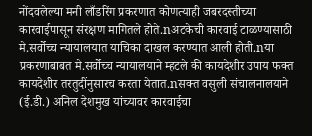नोंदवलेल्या मनी लाँडरिंग प्रकरणात कोणत्याही जबरदस्तीच्या कारवाईपासून संरक्षण मागितले होते.nअटकेची कारवाई टाळण्यासाठी मे.सर्वोच्च न्यायालयात याचिका दाखल करण्यात आली होती.nया प्रकरणाबाबत मे.सर्वोच्च न्यायालयाने म्हटले की कायदेशीर उपाय फक्त कायदेशीर तरतुदींनुसारच करता येतात.nसक्त वसुली संचालनालयाने (ई.डी.) अनिल देशमुख यांच्यावर कारवाईचा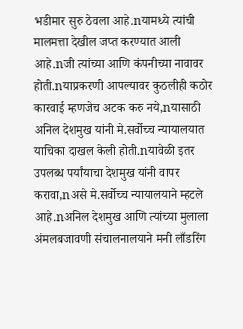भडीमार सुरु ठेवला आहे.nयामध्ये त्यांची मालमत्ता देखील जप्त करण्यात आली आहे.nजी त्यांच्या आणि कंपनीच्या नावावर होती.nयाप्रकरणी आपल्यावर कुठलीही कठोर कारवाई म्हणजेच अटक करु नये,nयासाठी अनिल देशमुख यांनी मे.सर्वोच्च न्यायालयात याचिका दाखल केली होती.nयावेळी इतर उपलब्ध पर्यांयाचा देशमुख यांनी वापर करावा,nअसे मे.सर्वोच्च न्यायालयाने म्हटले आहे.nअनिल देशमुख आणि त्यांच्या मुलाला अंमलबजावणी संचालनालयाने मनी लाँडरिंग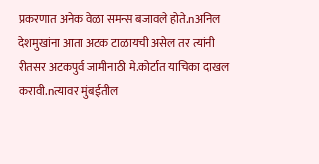प्रकरणात अनेक वेळा समन्स बजावले होते.nअनिल देशमुखांना आता अटक टाळायची असेल तर त्यांनी रीतसर अटकपुर्व जामीनाठी मे.कोर्टात याचिका दाखल करावी.nत्यावर मुंबईतील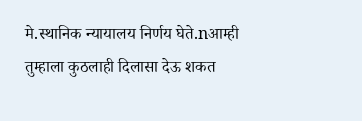मे.स्थानिक न्यायालय निर्णय घेते.nआम्ही तुम्हाला कुठलाही दिलासा देऊ शकत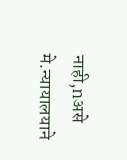नाही,nअसे मे.न्यायालयाने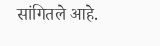सांगितले आहे.